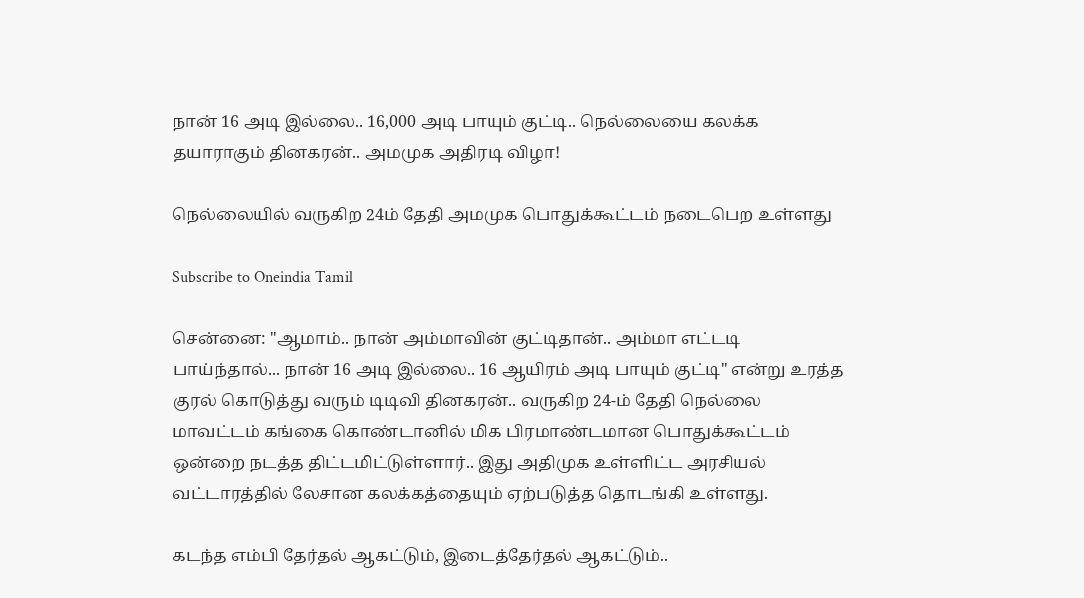நான் 16 அடி இல்லை.. 16,000 அடி பாயும் குட்டி.. நெல்லையை கலக்க தயாராகும் தினகரன்.. அமமுக அதிரடி விழா!

நெல்லையில் வருகிற 24ம் தேதி அமமுக பொதுக்கூட்டம் நடைபெற உள்ளது

Subscribe to Oneindia Tamil

சென்னை: "ஆமாம்.. நான் அம்மாவின் குட்டிதான்.. அம்மா எட்டடி பாய்ந்தால்... நான் 16 அடி இல்லை.. 16 ஆயிரம் அடி பாயும் குட்டி" என்று உரத்த குரல் கொடுத்து வரும் டிடிவி தினகரன்.. வருகிற 24-ம் தேதி நெல்லை மாவட்டம் கங்கை கொண்டானில் மிக பிரமாண்டமான பொதுக்கூட்டம் ஒன்றை நடத்த திட்டமிட்டுள்ளார்.. இது அதிமுக உள்ளிட்ட அரசியல் வட்டாரத்தில் லேசான கலக்கத்தையும் ஏற்படுத்த தொடங்கி உள்ளது.

கடந்த எம்பி தேர்தல் ஆகட்டும், இடைத்தேர்தல் ஆகட்டும்..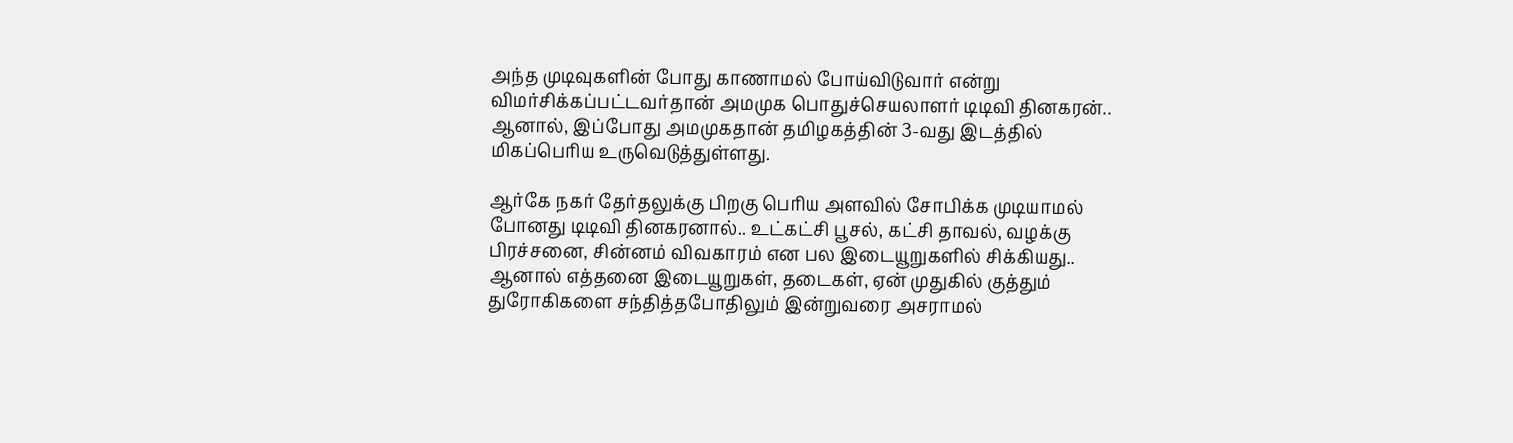அந்த முடிவுகளின் போது காணாமல் போய்விடுவார் என்று விமர்சிக்கப்பட்டவர்தான் அமமுக பொதுச்செயலாளர் டிடிவி தினகரன்.. ஆனால், இப்போது அமமுகதான் தமிழகத்தின் 3-வது இடத்தில் மிகப்பெரிய உருவெடுத்துள்ளது.

ஆர்கே நகர் தேர்தலுக்கு பிறகு பெரிய அளவில் சோபிக்க முடியாமல் போனது டிடிவி தினகரனால்.. உட்கட்சி பூசல், கட்சி தாவல், வழக்கு பிரச்சனை, சின்னம் விவகாரம் என பல இடையூறுகளில் சிக்கியது.. ஆனால் எத்தனை இடையூறுகள், தடைகள், ஏன் முதுகில் குத்தும் துரோகிகளை சந்தித்தபோதிலும் இன்றுவரை அசராமல்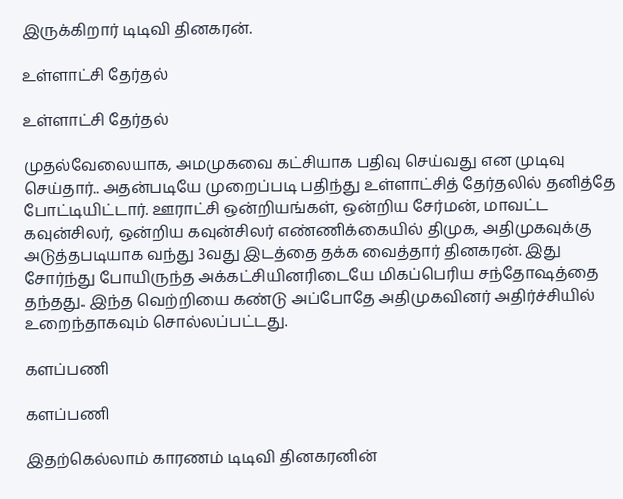இருக்கிறார் டிடிவி தினகரன்.

உள்ளாட்சி தேர்தல்

உள்ளாட்சி தேர்தல்

முதல்வேலையாக, அமமுகவை கட்சியாக பதிவு செய்வது என முடிவு செய்தார்.. அதன்படியே முறைப்படி பதிந்து உள்ளாட்சித் தேர்தலில் தனித்தே போட்டியிட்டார். ஊராட்சி ஒன்றியங்கள், ஒன்றிய சேர்மன், மாவட்ட கவுன்சிலர், ஒன்றிய கவுன்சிலர் எண்ணிக்கையில் திமுக, அதிமுகவுக்கு அடுத்தபடியாக வந்து 3வது இடத்தை தக்க வைத்தார் தினகரன். இது சோர்ந்து போயிருந்த அக்கட்சியினரிடையே மிகப்பெரிய சந்தோஷத்தை தந்தது.. இந்த வெற்றியை கண்டு அப்போதே அதிமுகவினர் அதிர்ச்சியில் உறைந்தாகவும் சொல்லப்பட்டது.

களப்பணி

களப்பணி

இதற்கெல்லாம் காரணம் டிடிவி தினகரனின்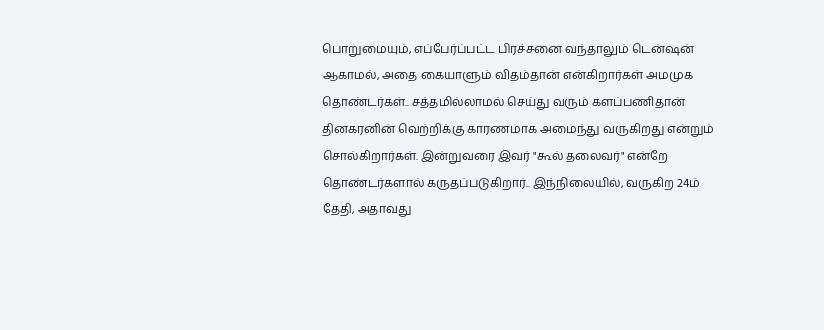பொறுமையும், எப்பேர்ப்பட்ட பிரச்சனை வந்தாலும் டென்ஷன் ஆகாமல், அதை கையாளும் விதம்தான் என்கிறார்கள் அமமுக தொண்டர்கள்.. சத்தமில்லாமல் செய்து வரும் களப்பணிதான் தினகரனின் வெற்றிக்கு காரணமாக அமைந்து வருகிறது என்றும் சொல்கிறார்கள். இன்றுவரை இவர் "கூல் தலைவர்" என்றே தொண்டர்களால் கருதப்படுகிறார்.. இந்நிலையில், வருகிற 24ம் தேதி, அதாவது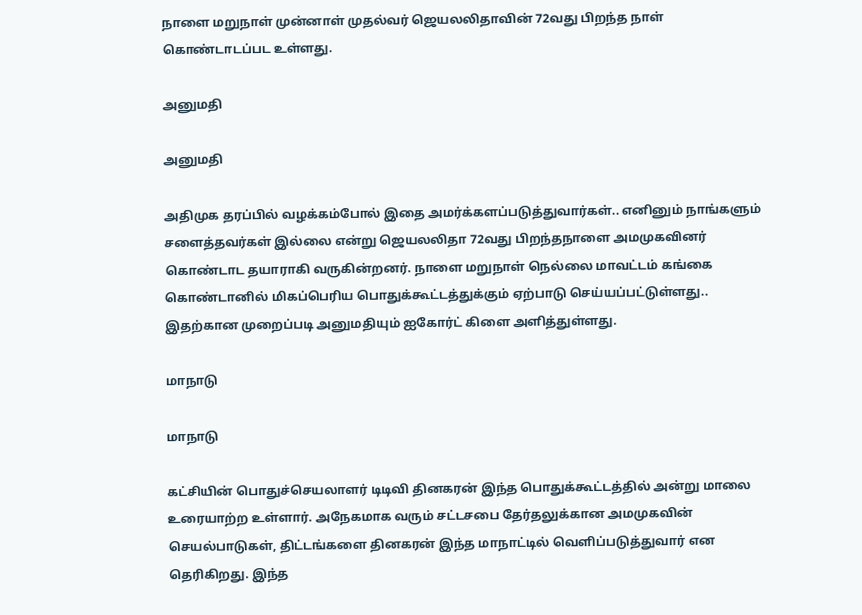நாளை மறுநாள் முன்னாள் முதல்வர் ஜெயலலிதாவின் 72வது பிறந்த நாள் கொண்டாடப்பட உள்ளது.

அனுமதி

அனுமதி

அதிமுக தரப்பில் வழக்கம்போல் இதை அமர்க்களப்படுத்துவார்கள்.. எனினும் நாங்களும் சளைத்தவர்கள் இல்லை என்று ஜெயலலிதா 72வது பிறந்தநாளை அமமுகவினர் கொண்டாட தயாராகி வருகின்றனர். நாளை மறுநாள் நெல்லை மாவட்டம் கங்கை கொண்டானில் மிகப்பெரிய பொதுக்கூட்டத்துக்கும் ஏற்பாடு செய்யப்பட்டுள்ளது.. இதற்கான முறைப்படி அனுமதியும் ஐகோர்ட் கிளை அளித்துள்ளது.

மாநாடு

மாநாடு

கட்சியின் பொதுச்செயலாளர் டிடிவி தினகரன் இந்த பொதுக்கூட்டத்தில் அன்று மாலை உரையாற்ற உள்ளார். அநேகமாக வரும் சட்டசபை தேர்தலுக்கான அமமுகவின் செயல்பாடுகள், திட்டங்களை தினகரன் இந்த மாநாட்டில் வெளிப்படுத்துவார் என தெரிகிறது. இந்த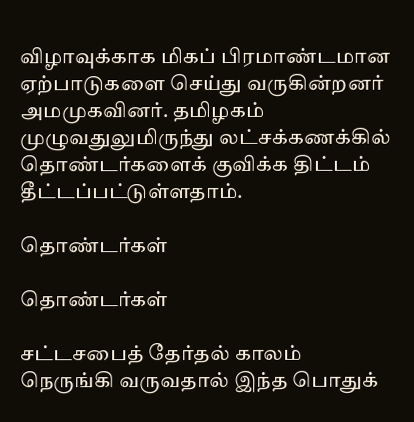விழாவுக்காக மிகப் பிரமாண்டமான ஏற்பாடுகளை செய்து வருகின்றனர் அமமுகவினர். தமிழகம் முழுவதுலுமிருந்து லட்சக்கணக்கில் தொண்டர்களைக் குவிக்க திட்டம் தீட்டப்பட்டுள்ளதாம்.

தொண்டர்கள்

தொண்டர்கள்

சட்டசபைத் தேர்தல் காலம் நெருங்கி வருவதால் இந்த பொதுக்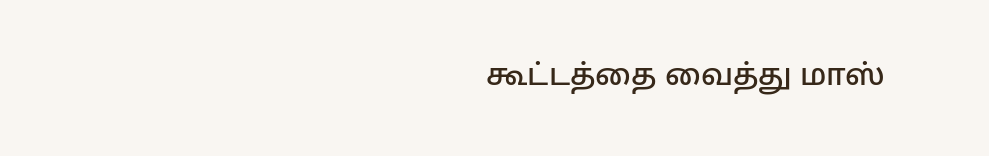கூட்டத்தை வைத்து மாஸ்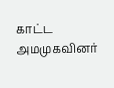காட்ட அமமுகவினர்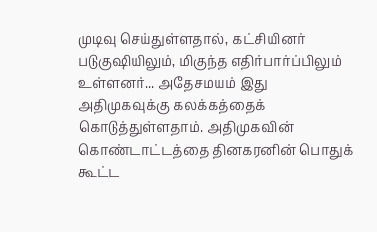முடிவு செய்துள்ளதால், கட்சியினர் படுகுஷியிலும், மிகுந்த எதிர்பார்ப்பிலும் உள்ளனர்... அதேசமயம் இது அதிமுகவுக்கு கலக்கத்தைக் கொடுத்துள்ளதாம். அதிமுகவின் கொண்டாட்டத்தை தினகரனின் பொதுக் கூட்ட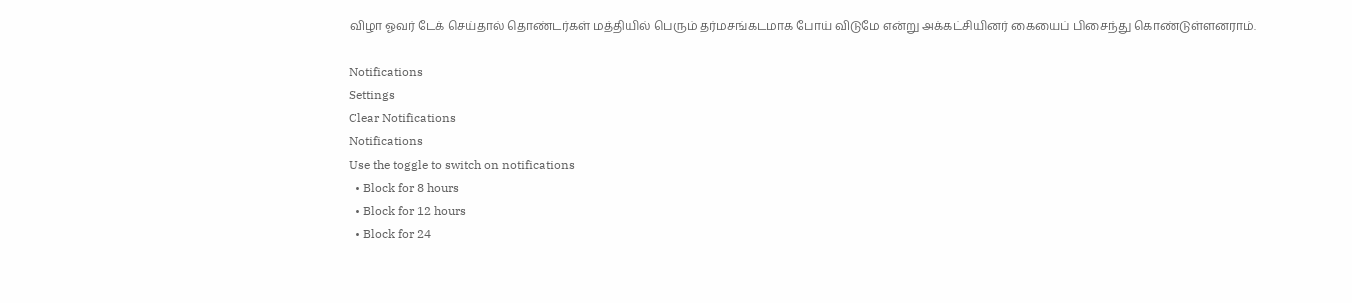விழா ஓவர் டேக் செய்தால் தொண்டர்கள் மத்தியில் பெரும் தர்மசங்கடமாக போய் விடுமே என்று அக்கட்சியினர் கையைப் பிசைந்து கொண்டுள்ளனராம்.

Notifications
Settings
Clear Notifications
Notifications
Use the toggle to switch on notifications
  • Block for 8 hours
  • Block for 12 hours
  • Block for 24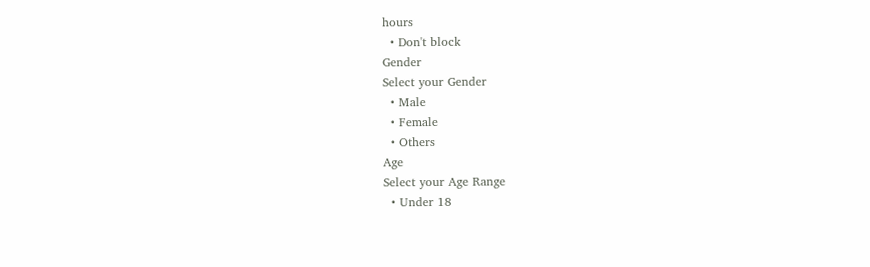hours
  • Don't block
Gender
Select your Gender
  • Male
  • Female
  • Others
Age
Select your Age Range
  • Under 18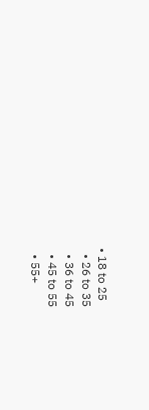• 18 to 25
  • 26 to 35
  • 36 to 45
  • 45 to 55
  • 55+